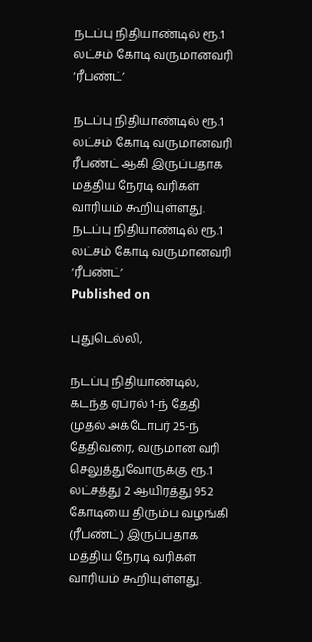நடப்பு நிதியாண்டில் ரூ.1 லட்சம் கோடி வருமானவரி ‘ரீபண்ட்’

நடப்பு நிதியாண்டில் ரூ.1 லட்சம் கோடி வருமானவரி ரீபண்ட் ஆகி இருப்பதாக மத்திய நேரடி வரிகள் வாரியம் கூறியுள்ளது.
நடப்பு நிதியாண்டில் ரூ.1 லட்சம் கோடி வருமானவரி ‘ரீபண்ட்’
Published on

புதுடெல்லி,

நடப்பு நிதியாண்டில், கடந்த ஏப்ரல் 1-ந் தேதி முதல் அக்டோபர் 25-ந் தேதிவரை, வருமான வரி செலுத்துவோருக்கு ரூ.1 லட்சத்து 2 ஆயிரத்து 952 கோடியை திரும்ப வழங்கி (ரீபண்ட்) இருப்பதாக மத்திய நேரடி வரிகள் வாரியம் கூறியுள்ளது.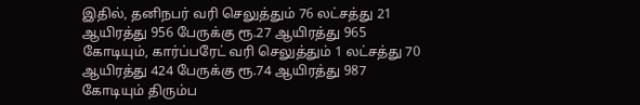இதில், தனிநபர் வரி செலுத்தும் 76 லட்சத்து 21 ஆயிரத்து 956 பேருக்கு ரூ.27 ஆயிரத்து 965 கோடியும், கார்ப்பரேட் வரி செலுத்தும் 1 லட்சத்து 70 ஆயிரத்து 424 பேருக்கு ரூ.74 ஆயிரத்து 987 கோடியும் திரும்ப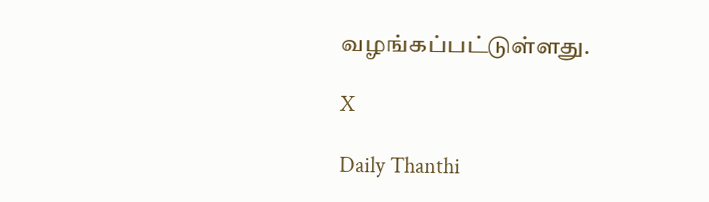வழங்கப்பட்டுள்ளது.

X

Daily Thanthi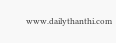www.dailythanthi.com